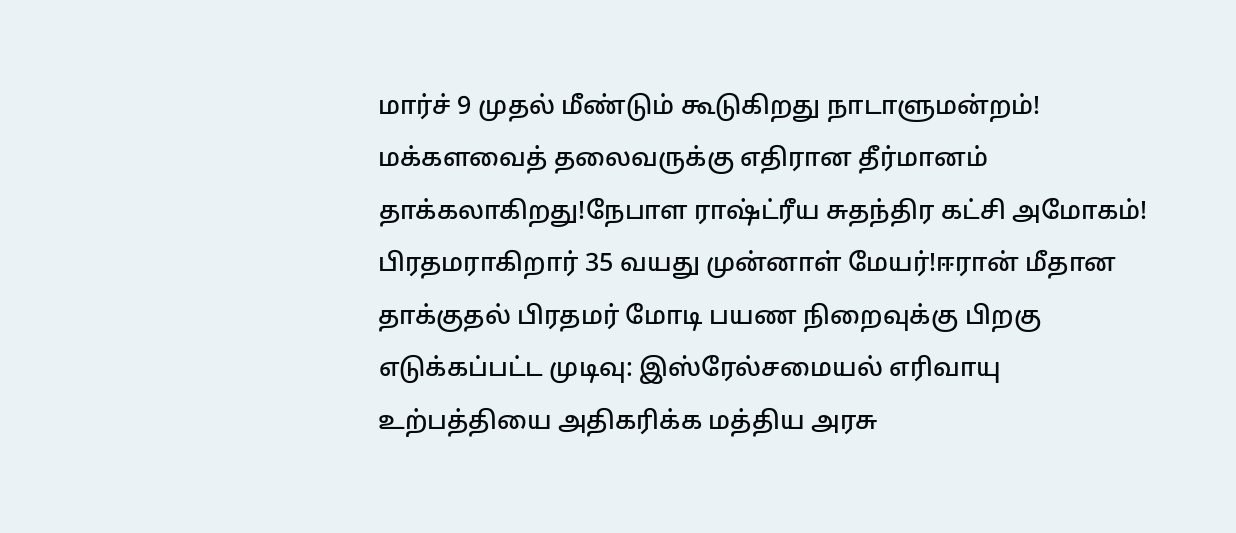மார்ச் 9 முதல் மீண்டும் கூடுகிறது நாடாளுமன்றம்! மக்களவைத் தலைவருக்கு எதிரான தீர்மானம் தாக்கலாகிறது!நேபாள ராஷ்ட்ரீய சுதந்திர கட்சி அமோகம்! பிரதமராகிறார் 35 வயது முன்னாள் மேயர்!ஈரான் மீதான தாக்குதல் பிரதமர் மோடி பயண நிறைவுக்கு பிறகு எடுக்கப்பட்ட முடிவு: இஸ்ரேல்சமையல் எரிவாயு உற்பத்தியை அதிகரிக்க மத்திய அரசு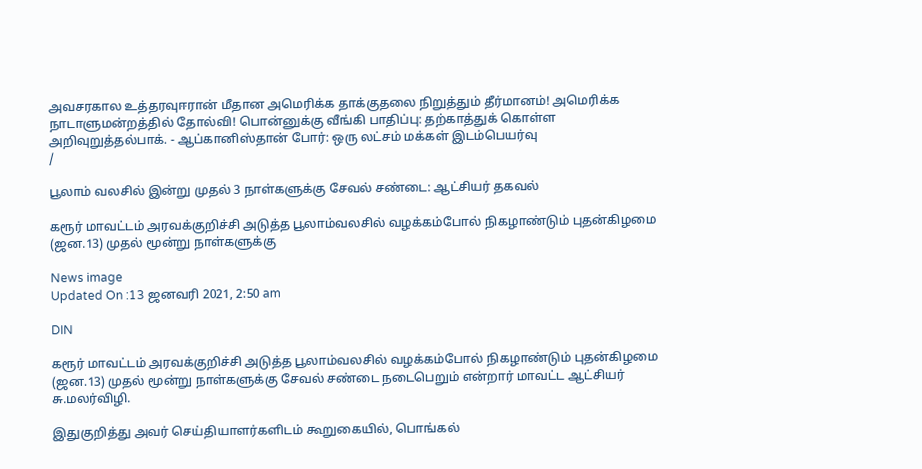அவசரகால உத்தரவுஈரான் மீதான அமெரிக்க தாக்குதலை நிறுத்தும் தீர்மானம்! அமெரிக்க நாடாளுமன்றத்தில் தோல்வி! பொன்னுக்கு வீங்கி பாதிப்பு: தற்காத்துக் கொள்ள அறிவுறுத்தல்பாக். - ஆப்கானிஸ்தான் போர்: ஒரு லட்சம் மக்கள் இடம்பெயர்வு
/

பூலாம் வலசில் இன்று முதல் 3 நாள்களுக்கு சேவல் சண்டை: ஆட்சியர் தகவல்

கரூர் மாவட்டம் அரவக்குறிச்சி அடுத்த பூலாம்வலசில் வழக்கம்போல் நிகழாண்டும் புதன்கிழமை (ஜன.13) முதல் மூன்று நாள்களுக்கு

News image
Updated On :13 ஜனவரி 2021, 2:50 am

DIN

கரூர் மாவட்டம் அரவக்குறிச்சி அடுத்த பூலாம்வலசில் வழக்கம்போல் நிகழாண்டும் புதன்கிழமை (ஜன.13) முதல் மூன்று நாள்களுக்கு சேவல் சண்டை நடைபெறும் என்றார் மாவட்ட ஆட்சியர் சு.மலர்விழி.

இதுகுறித்து அவர் செய்தியாளர்களிடம் கூறுகையில், பொங்கல்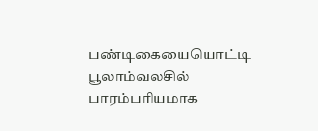பண்டிகையையொட்டி பூலாம்வலசில் பாரம்பரியமாக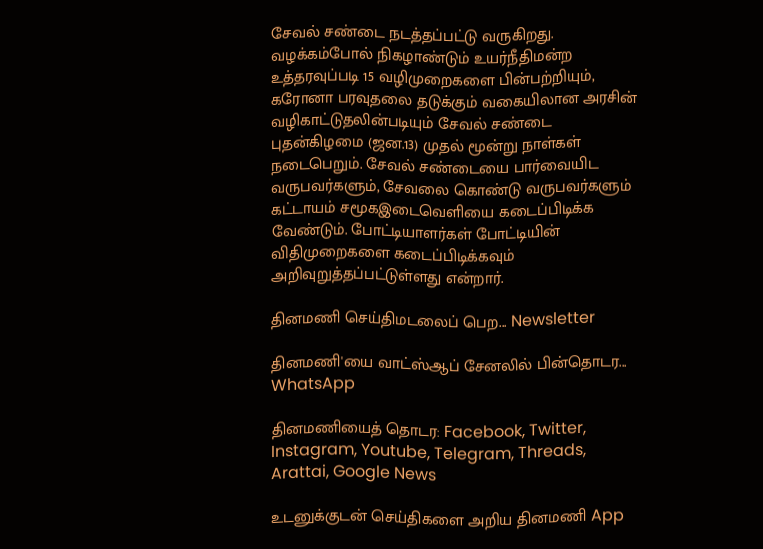சேவல் சண்டை நடத்தப்பட்டு வருகிறது. வழக்கம்போல் நிகழாண்டும் உயர்நீதிமன்ற உத்தரவுப்படி 15 வழிமுறைகளை பின்பற்றியும், கரோனா பரவுதலை தடுக்கும் வகையிலான அரசின் வழிகாட்டுதலின்படியும் சேவல் சண்டை புதன்கிழமை (ஜன.13) முதல் மூன்று நாள்கள் நடைபெறும். சேவல் சண்டையை பார்வையிட வருபவர்களும், சேவலை கொண்டு வருபவர்களும் கட்டாயம் சமூகஇடைவெளியை கடைப்பிடிக்க வேண்டும். போட்டியாளர்கள் போட்டியின் விதிமுறைகளை கடைப்பிடிக்கவும் அறிவுறுத்தப்பட்டுள்ளது என்றார்.

தினமணி செய்திமடலைப் பெற... Newsletter

தினமணி'யை வாட்ஸ்ஆப் சேனலில் பின்தொடர... WhatsApp

தினமணியைத் தொடர: Facebook, Twitter, Instagram, Youtube, Telegram, Threads, Arattai, Google News

உடனுக்குடன் செய்திகளை அறிய தினமணி App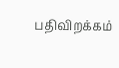பதிவிறக்கம்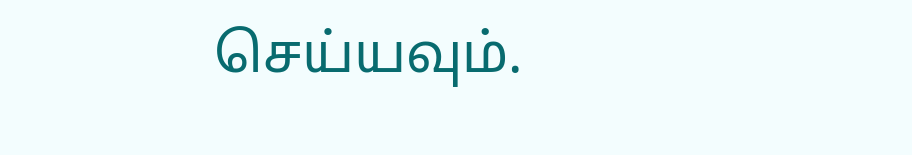செய்யவும்.